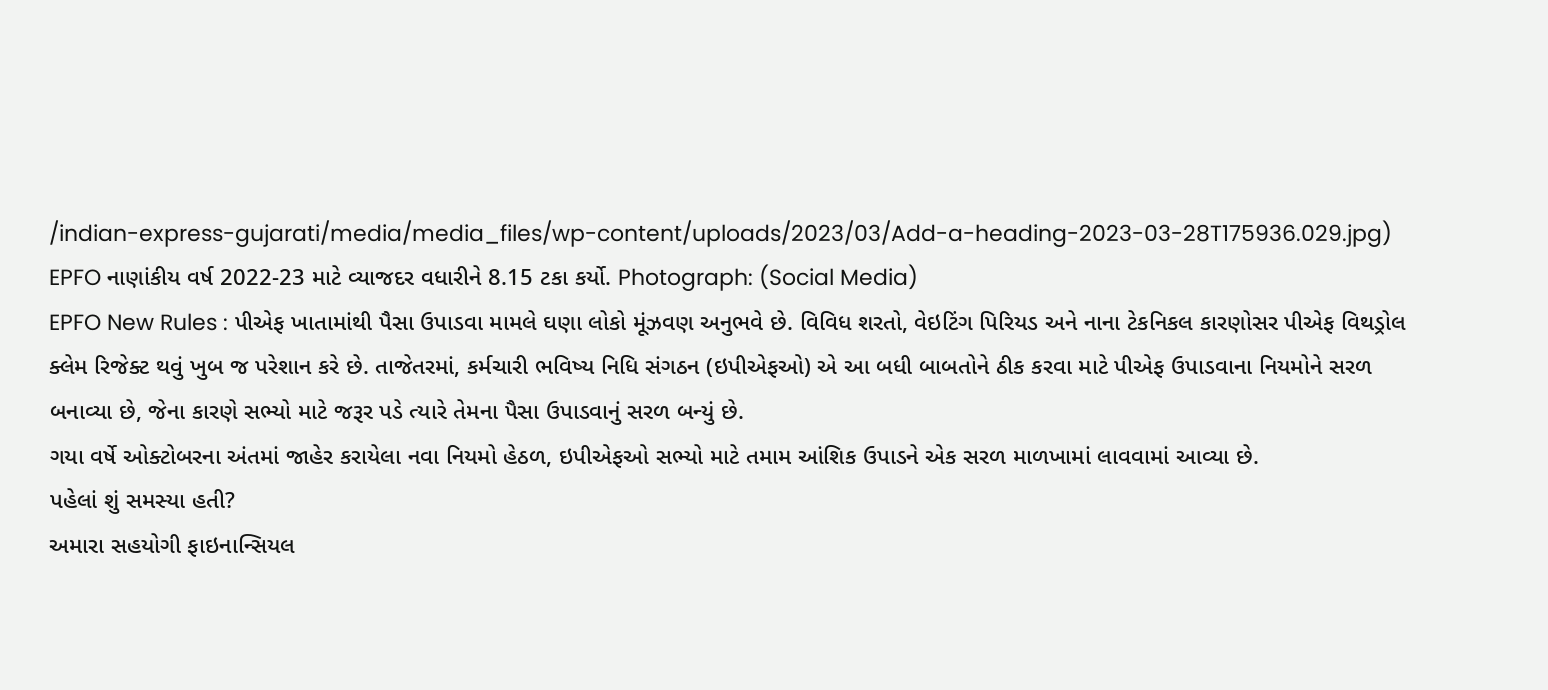/indian-express-gujarati/media/media_files/wp-content/uploads/2023/03/Add-a-heading-2023-03-28T175936.029.jpg)
EPFO નાણાંકીય વર્ષ 2022-23 માટે વ્યાજદર વધારીને 8.15 ટકા કર્યો. Photograph: (Social Media)
EPFO New Rules : પીએફ ખાતામાંથી પૈસા ઉપાડવા મામલે ઘણા લોકો મૂંઝવણ અનુભવે છે. વિવિધ શરતો, વેઇટિંગ પિરિયડ અને નાના ટેકનિકલ કારણોસર પીએફ વિથડ્રોલ ક્લેમ રિજેક્ટ થવું ખુબ જ પરેશાન કરે છે. તાજેતરમાં, કર્મચારી ભવિષ્ય નિધિ સંગઠન (ઇપીએફઓ) એ આ બધી બાબતોને ઠીક કરવા માટે પીએફ ઉપાડવાના નિયમોને સરળ બનાવ્યા છે, જેના કારણે સભ્યો માટે જરૂર પડે ત્યારે તેમના પૈસા ઉપાડવાનું સરળ બન્યું છે.
ગયા વર્ષે ઓક્ટોબરના અંતમાં જાહેર કરાયેલા નવા નિયમો હેઠળ, ઇપીએફઓ સભ્યો માટે તમામ આંશિક ઉપાડને એક સરળ માળખામાં લાવવામાં આવ્યા છે.
પહેલાં શું સમસ્યા હતી?
અમારા સહયોગી ફાઇનાન્સિયલ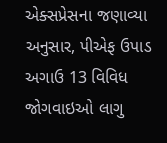એક્સપ્રેસના જણાવ્યા અનુસાર, પીએફ ઉપાડ અગાઉ 13 વિવિધ જોગવાઇઓ લાગુ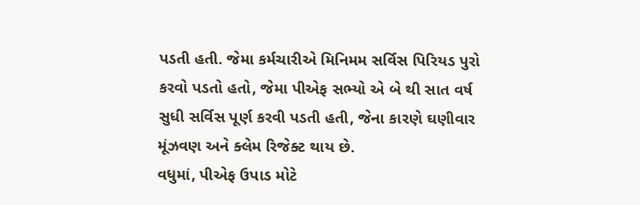પડતી હતી. જેમા કર્મચારીએ મિનિમમ સર્વિસ પિરિયડ પુરો કરવો પડતો હતો, જેમા પીએફ સભ્યો એ બે થી સાત વર્ષ સુધી સર્વિસ પૂર્ણ કરવી પડતી હતી, જેના કારણે ઘણીવાર મૂંઝવણ અને ક્લેમ રિજેક્ટ થાય છે.
વધુમાં, પીએફ ઉપાડ મોટે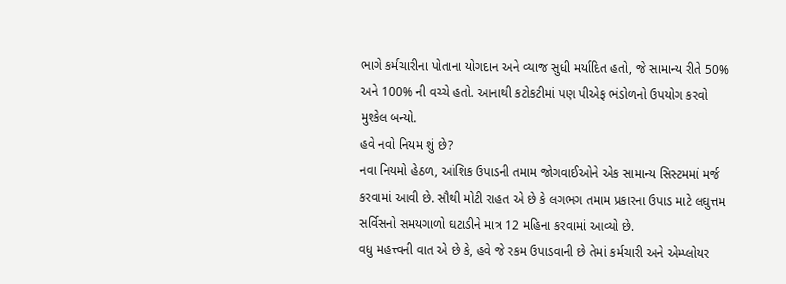ભાગે કર્મચારીના પોતાના યોગદાન અને વ્યાજ સુધી મર્યાદિત હતો, જે સામાન્ય રીતે 50% અને 100% ની વચ્ચે હતો. આનાથી કટોકટીમાં પણ પીએફ ભંડોળનો ઉપયોગ કરવો મુશ્કેલ બન્યો.
હવે નવો નિયમ શું છે?
નવા નિયમો હેઠળ, આંશિક ઉપાડની તમામ જોગવાઈઓને એક સામાન્ય સિસ્ટમમાં મર્જ કરવામાં આવી છે. સૌથી મોટી રાહત એ છે કે લગભગ તમામ પ્રકારના ઉપાડ માટે લઘુત્તમ સર્વિસનો સમયગાળો ઘટાડીને માત્ર 12 મહિના કરવામાં આવ્યો છે.
વધુ મહત્ત્વની વાત એ છે કે, હવે જે રકમ ઉપાડવાની છે તેમાં કર્મચારી અને એમ્પ્લોયર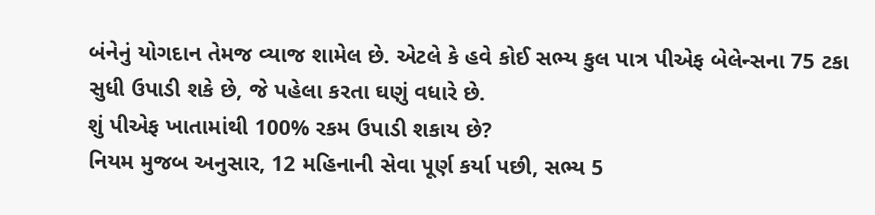બંનેનું યોગદાન તેમજ વ્યાજ શામેલ છે. એટલે કે હવે કોઈ સભ્ય કુલ પાત્ર પીએફ બેલેન્સના 75 ટકા સુધી ઉપાડી શકે છે, જે પહેલા કરતા ઘણું વધારે છે.
શું પીએફ ખાતામાંથી 100% રકમ ઉપાડી શકાય છે?
નિયમ મુજબ અનુસાર, 12 મહિનાની સેવા પૂર્ણ કર્યા પછી, સભ્ય 5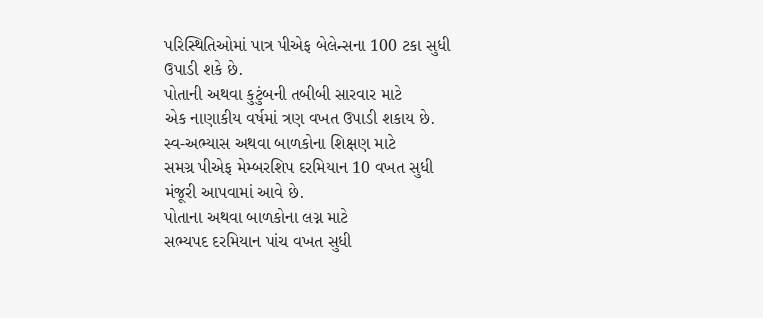પરિસ્થિતિઓમાં પાત્ર પીએફ બેલેન્સના 100 ટકા સુધી ઉપાડી શકે છે.
પોતાની અથવા કુટુંબની તબીબી સારવાર માટે
એક નાણાકીય વર્ષમાં ત્રણ વખત ઉપાડી શકાય છે.
સ્વ-અભ્યાસ અથવા બાળકોના શિક્ષણ માટે
સમગ્ર પીએફ મેમ્બરશિપ દરમિયાન 10 વખત સુધી મંજૂરી આપવામાં આવે છે.
પોતાના અથવા બાળકોના લગ્ન માટે
સભ્યપદ દરમિયાન પાંચ વખત સુધી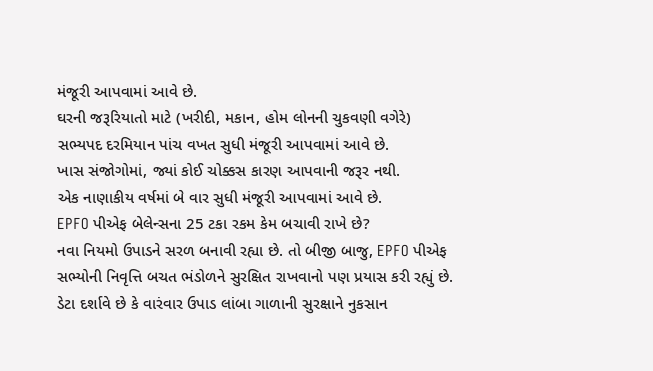મંજૂરી આપવામાં આવે છે.
ઘરની જરૂરિયાતો માટે (ખરીદી, મકાન, હોમ લોનની ચુકવણી વગેરે)
સભ્યપદ દરમિયાન પાંચ વખત સુધી મંજૂરી આપવામાં આવે છે.
ખાસ સંજોગોમાં, જ્યાં કોઈ ચોક્કસ કારણ આપવાની જરૂર નથી.
એક નાણાકીય વર્ષમાં બે વાર સુધી મંજૂરી આપવામાં આવે છે.
EPFO પીએફ બેલેન્સના 25 ટકા રકમ કેમ બચાવી રાખે છે?
નવા નિયમો ઉપાડને સરળ બનાવી રહ્યા છે. તો બીજી બાજુ, EPFO પીએફ સભ્યોની નિવૃત્તિ બચત ભંડોળને સુરક્ષિત રાખવાનો પણ પ્રયાસ કરી રહ્યું છે. ડેટા દર્શાવે છે કે વારંવાર ઉપાડ લાંબા ગાળાની સુરક્ષાને નુકસાન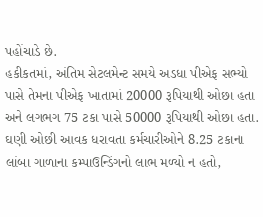પહોંચાડે છે.
હકીકતમાં, અંતિમ સેટલમેન્ટ સમયે અડધા પીએફ સભ્યો પાસે તેમના પીએફ ખાતામાં 20000 રૂપિયાથી ઓછા હતા અને લગભગ 75 ટકા પાસે 50000 રૂપિયાથી ઓછા હતા.
ઘણી ઓછી આવક ધરાવતા કર્મચારીઓને 8.25 ટકાના લાંબા ગાળાના કમ્પાઉન્ડિંગનો લાભ મળ્યો ન હતો,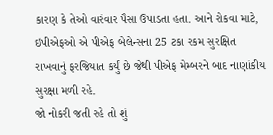કારણ કે તેઓ વારંવાર પૈસા ઉપાડતા હતા. આને રોકવા માટે, ઇપીએફઓ એ પીએફ બેલેન્સના 25 ટકા રકમ સુરક્ષિત રાખવાનું ફરજિયાત કર્યું છે જેથી પીએફ મેમ્બરને બાદ નાણાંકીય સુરક્ષા મળી રહે.
જો નોકરી જતી રહે તો શું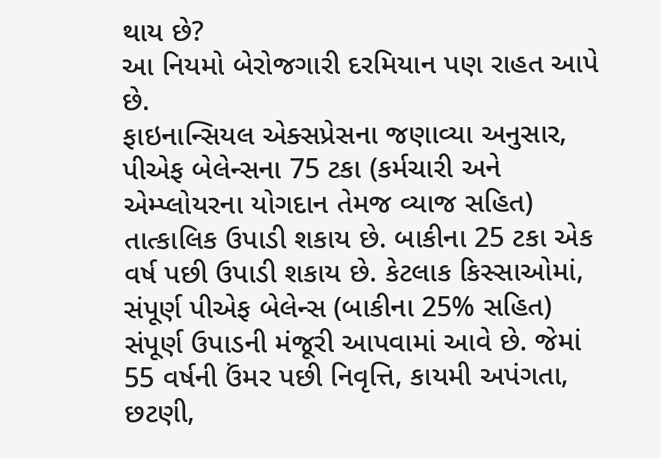થાય છે?
આ નિયમો બેરોજગારી દરમિયાન પણ રાહત આપે છે.
ફાઇનાન્સિયલ એક્સપ્રેસના જણાવ્યા અનુસાર, પીએફ બેલેન્સના 75 ટકા (કર્મચારી અને એમ્પ્લોયરના યોગદાન તેમજ વ્યાજ સહિત) તાત્કાલિક ઉપાડી શકાય છે. બાકીના 25 ટકા એક વર્ષ પછી ઉપાડી શકાય છે. કેટલાક કિસ્સાઓમાં, સંપૂર્ણ પીએફ બેલેન્સ (બાકીના 25% સહિત) સંપૂર્ણ ઉપાડની મંજૂરી આપવામાં આવે છે. જેમાં 55 વર્ષની ઉંમર પછી નિવૃત્તિ, કાયમી અપંગતા, છટણી,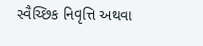સ્વૈચ્છિક નિવૃત્તિ અથવા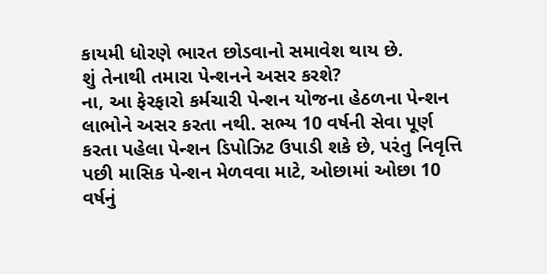કાયમી ધોરણે ભારત છોડવાનો સમાવેશ થાય છે.
શું તેનાથી તમારા પેન્શનને અસર કરશે?
ના, આ ફેરફારો કર્મચારી પેન્શન યોજના હેઠળના પેન્શન લાભોને અસર કરતા નથી. સભ્ય 10 વર્ષની સેવા પૂર્ણ કરતા પહેલા પેન્શન ડિપોઝિટ ઉપાડી શકે છે, પરંતુ નિવૃત્તિ પછી માસિક પેન્શન મેળવવા માટે, ઓછામાં ઓછા 10 વર્ષનું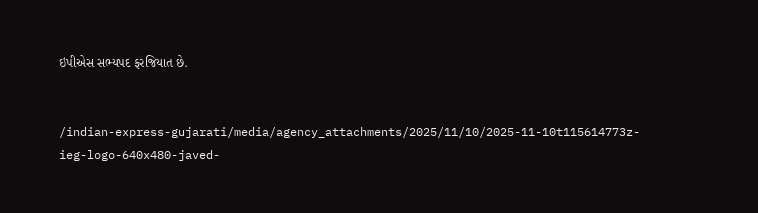ઇપીએસ સભ્યપદ ફરજિયાત છે.


/indian-express-gujarati/media/agency_attachments/2025/11/10/2025-11-10t115614773z-ieg-logo-640x480-javed-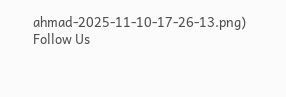ahmad-2025-11-10-17-26-13.png)
Follow Us